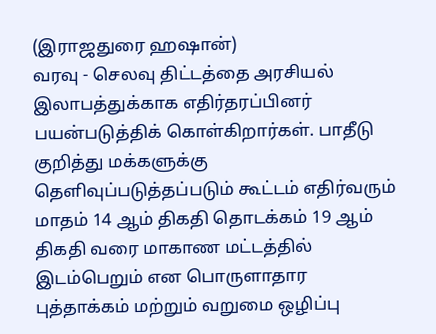(இராஜதுரை ஹஷான்)
வரவு - செலவு திட்டத்தை அரசியல் இலாபத்துக்காக எதிர்தரப்பினர் பயன்படுத்திக் கொள்கிறார்கள். பாதீடு குறித்து மக்களுக்கு தெளிவுப்படுத்தப்படும் கூட்டம் எதிர்வரும் மாதம் 14 ஆம் திகதி தொடக்கம் 19 ஆம் திகதி வரை மாகாண மட்டத்தில் இடம்பெறும் என பொருளாதார புத்தாக்கம் மற்றும் வறுமை ஒழிப்பு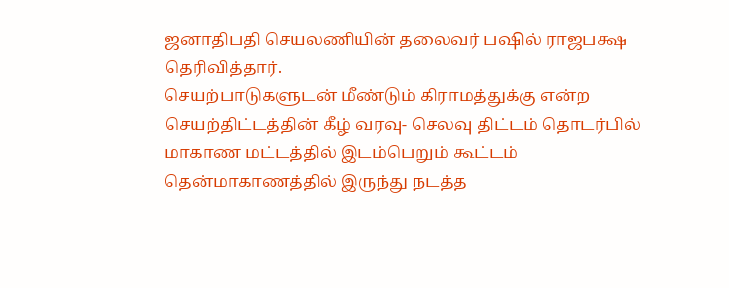ஜனாதிபதி செயலணியின் தலைவர் பஷில் ராஜபக்ஷ தெரிவித்தார்.
செயற்பாடுகளுடன் மீண்டும் கிராமத்துக்கு என்ற செயற்திட்டத்தின் கீழ் வரவு- செலவு திட்டம் தொடர்பில் மாகாண மட்டத்தில் இடம்பெறும் கூட்டம் தென்மாகாணத்தில் இருந்து நடத்த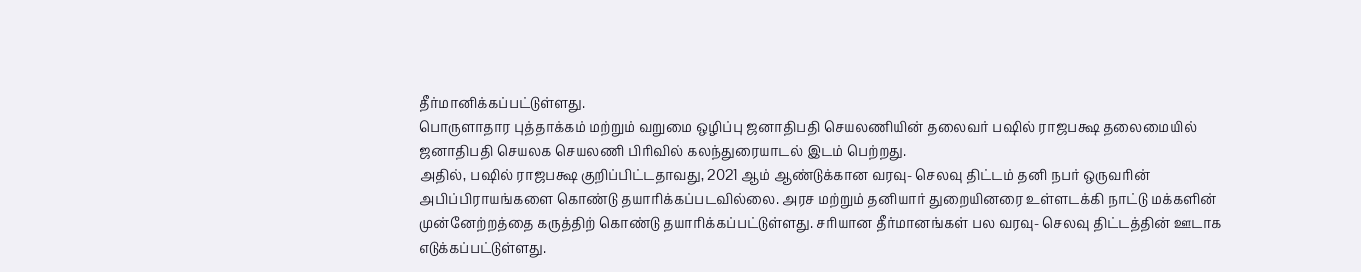தீர்மானிக்கப்பட்டுள்ளது.
பொருளாதார புத்தாக்கம் மற்றும் வறுமை ஒழிப்பு ஜனாதிபதி செயலணியின் தலைவர் பஷில் ராஜபக்ஷ தலைமையில் ஜனாதிபதி செயலக செயலணி பிரிவில் கலந்துரையாடல் இடம் பெற்றது.
அதில், பஷில் ராஜபக்ஷ குறிப்பிட்டதாவது, 2021 ஆம் ஆண்டுக்கான வரவு- செலவு திட்டம் தனி நபர் ஒருவரின் அபிப்பிராயங்களை கொண்டு தயாரிக்கப்படவில்லை. அரச மற்றும் தனியார் துறையினரை உள்ளடக்கி நாட்டு மக்களின் முன்னேற்றத்தை கருத்திற் கொண்டு தயாரிக்கப்பட்டுள்ளது. சரியான தீர்மானங்கள் பல வரவு- செலவு திட்டத்தின் ஊடாக எடுக்கப்பட்டுள்ளது.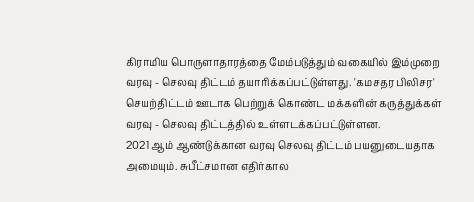கிராமிய பொருளாதாரத்தை மேம்படுத்தும் வகையில் இம்முறை வரவு - செலவு திட்டம் தயாரிக்கப்பட்டுள்ளது. 'கமசதர பிலிசர' செயற்திட்டம் ஊடாக பெற்றுக் கொண்ட மக்களின் கருத்துக்கள் வரவு - செலவு திட்டத்தில் உள்ளடக்கப்பட்டுள்ளன.
2021 ஆம் ஆண்டுக்கான வரவு செலவு திட்டம் பயனுடையதாக அமையும். சுபீட்சமான எதிர்கால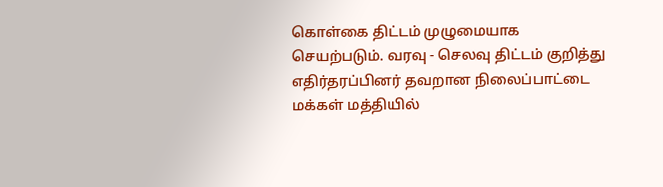கொள்கை திட்டம் முழுமையாக செயற்படும். வரவு - செலவு திட்டம் குறித்து எதிர்தரப்பினர் தவறான நிலைப்பாட்டை மக்கள் மத்தியில்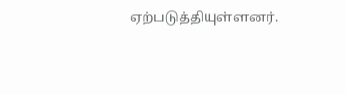ஏற்படுத்தியுள்ளனர்.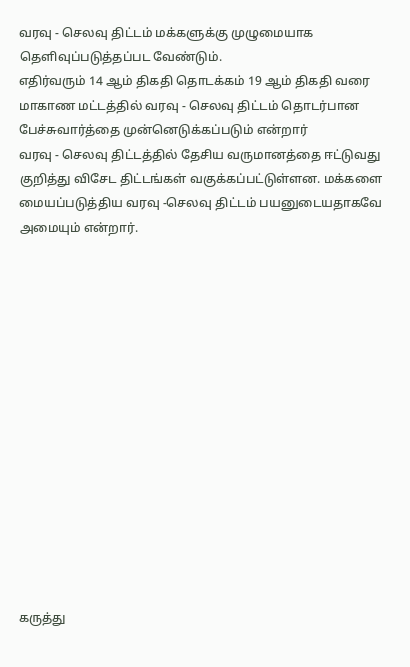வரவு - செலவு திட்டம் மக்களுக்கு முழுமையாக தெளிவுப்படுத்தப்பட வேண்டும்.
எதிர்வரும் 14 ஆம் திகதி தொடக்கம் 19 ஆம் திகதி வரை மாகாண மட்டத்தில் வரவு - செலவு திட்டம் தொடர்பான பேச்சுவார்த்தை முன்னெடுக்கப்படும் என்றார்
வரவு - செலவு திட்டத்தில் தேசிய வருமானத்தை ஈட்டுவது குறித்து விசேட திட்டங்கள் வகுக்கப்பட்டுள்ளன. மக்களை மையப்படுத்திய வரவு -செலவு திட்டம் பயனுடையதாகவே அமையும் என்றார்.















கருத்து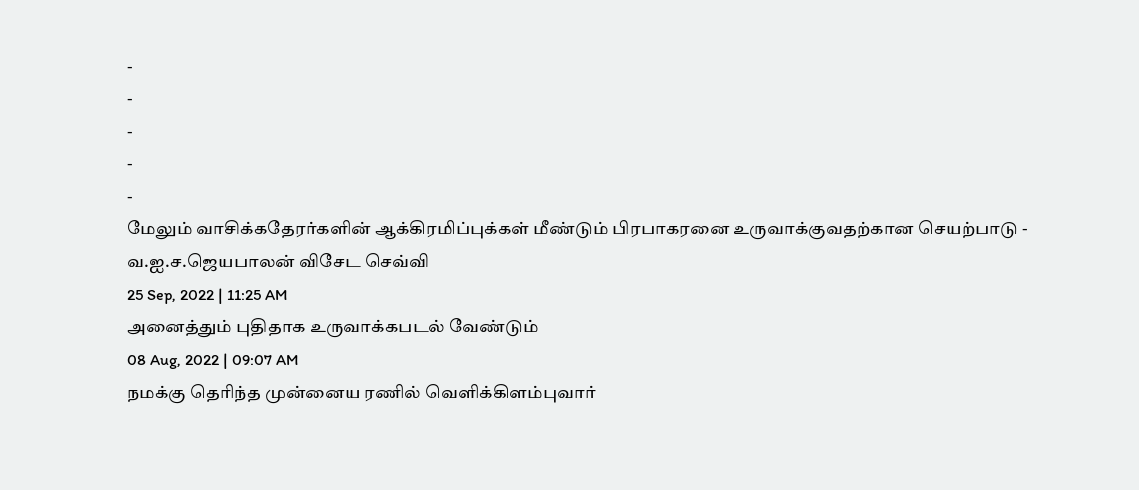-
-
-
-
-
மேலும் வாசிக்கதேரர்களின் ஆக்கிரமிப்புக்கள் மீண்டும் பிரபாகரனை உருவாக்குவதற்கான செயற்பாடு - வ.ஐ.ச.ஜெயபாலன் விசேட செவ்வி
25 Sep, 2022 | 11:25 AM
அனைத்தும் புதிதாக உருவாக்கபடல் வேண்டும்
08 Aug, 2022 | 09:07 AM
நமக்கு தெரிந்த முன்னைய ரணில் வெளிக்கிளம்புவார்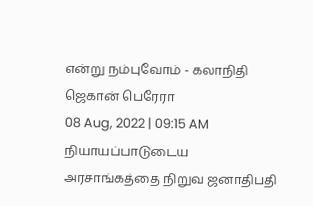என்று நம்புவோம் - கலாநிதி ஜெகான் பெரேரா
08 Aug, 2022 | 09:15 AM
நியாயப்பாடுடைய அரசாங்கத்தை நிறுவ ஜனாதிபதி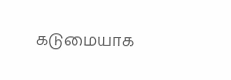கடுமையாக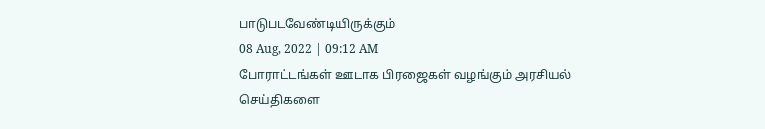பாடுபடவேண்டியிருக்கும்
08 Aug, 2022 | 09:12 AM
போராட்டங்கள் ஊடாக பிரஜைகள் வழங்கும் அரசியல் செய்திகளை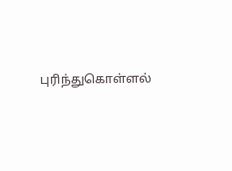புரிந்துகொள்ளல்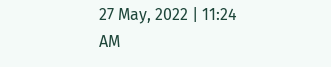27 May, 2022 | 11:24 AM